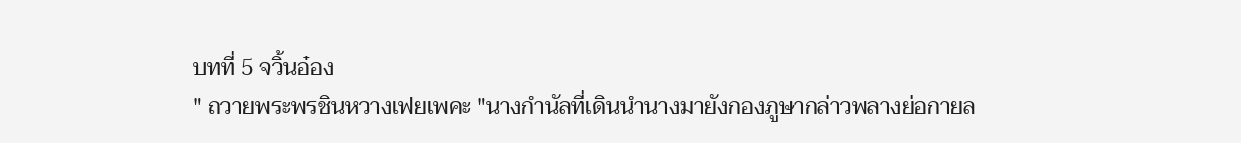บทที่ 5 จวิ้นอ๋อง
" ถวายพระพรชินหวางเฟยเพคะ "นางกำนัลที่เดินนำนางมายังกองภูษากล่าวพลางย่อกายล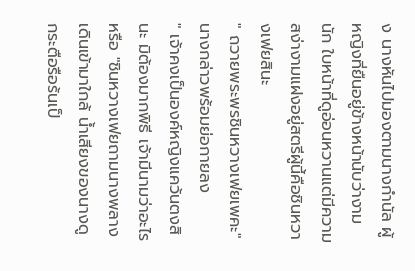ง นางหันไปมองตามนางกำนัล ผู้หญิงที่ยืนอยู่ข้างหน้านับว่างามนัก ใบหน้าที่ดูอ่อนหวานแต่มีความสง่างามแฝงอยู่สตรีผู้นี้คือชินหวางเฟยสินะ
" ถวายพระพรชินหวางเฟยเพคะ" นางกล่าวพร้อมย่อกายลง
" เจ้าคงเป็นองค์หญิงแคว้นตงสินะ มิต้องมากพิธี เจ้ามีนามว่าอะไรหรือ "ชินหวางเฟยถามนางพลางเดินเข้ามาใกล้ น้ำเสียงของนางดูกระตือรือร้นเป็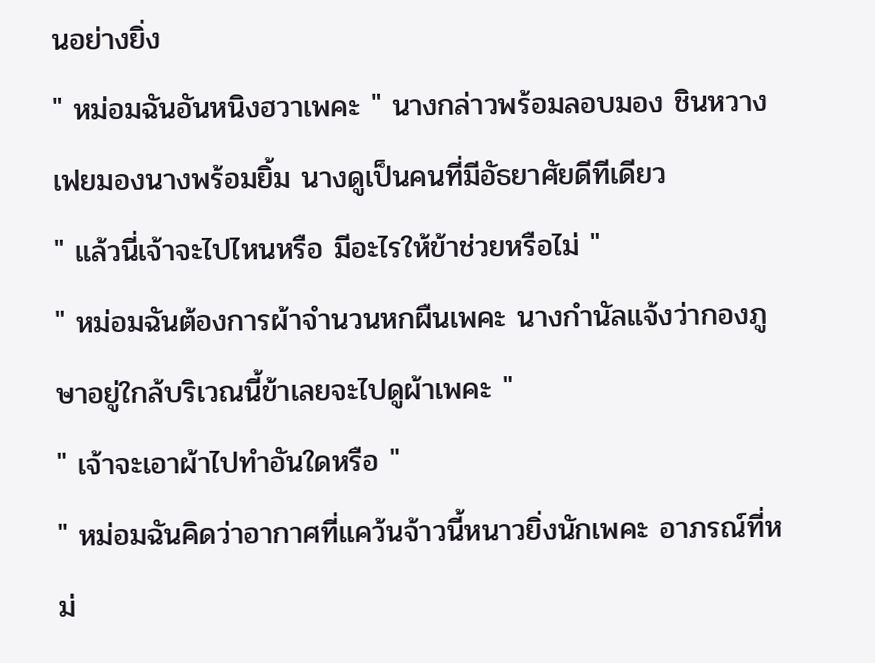นอย่างยิ่ง
" หม่อมฉันอันหนิงฮวาเพคะ " นางกล่าวพร้อมลอบมอง ชินหวางเฟยมองนางพร้อมยิ้ม นางดูเป็นคนที่มีอัธยาศัยดีทีเดียว
" แล้วนี่เจ้าจะไปไหนหรือ มีอะไรให้ข้าช่วยหรือไม่ "
" หม่อมฉันต้องการผ้าจำนวนหกผืนเพคะ นางกำนัลแจ้งว่ากองภูษาอยู่ใกล้บริเวณนี้ข้าเลยจะไปดูผ้าเพคะ "
" เจ้าจะเอาผ้าไปทำอันใดหรือ "
" หม่อมฉันคิดว่าอากาศที่แคว้นจ้าวนี้หนาวยิ่งนักเพคะ อาภรณ์ที่หม่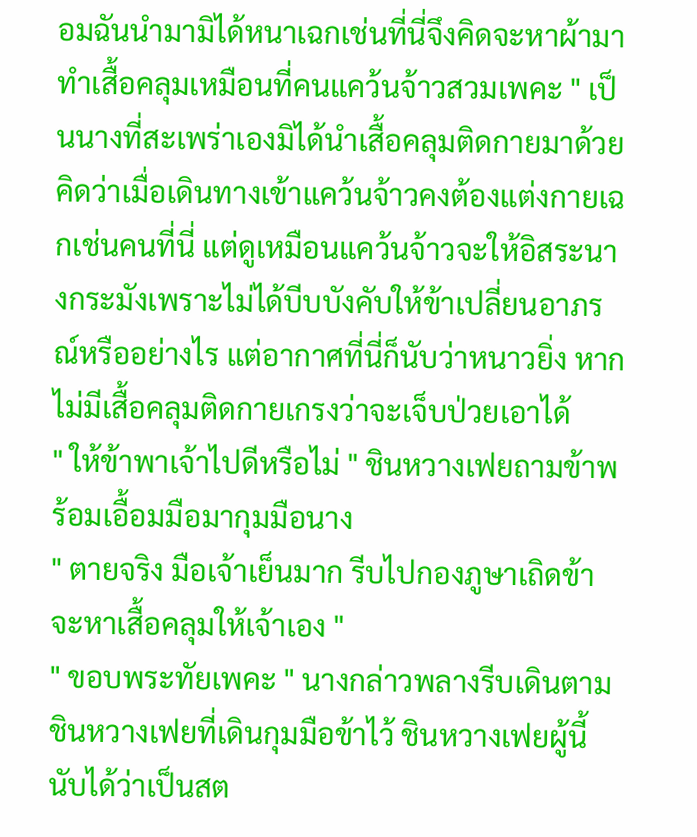อมฉันนำมามิได้หนาเฉกเช่นที่นี่จึงคิดจะหาผ้ามาทำเสื้อคลุมเหมือนที่คนแคว้นจ้าวสวมเพคะ " เป็นนางที่สะเพร่าเองมิได้นำเสื้อคลุมติดกายมาด้วยคิดว่าเมื่อเดินทางเข้าแคว้นจ้าวคงต้องแต่งกายเฉกเช่นคนที่นี่ แต่ดูเหมือนแคว้นจ้าวจะให้อิสระนางกระมังเพราะไม่ได้บีบบังคับให้ข้าเปลี่ยนอาภรณ์หรืออย่างไร แต่อากาศที่นี่ก็นับว่าหนาวยิ่ง หากไม่มีเสื้อคลุมติดกายเกรงว่าจะเจ็บป่วยเอาได้
" ให้ข้าพาเจ้าไปดีหรือไม่ " ชินหวางเฟยถามข้าพร้อมเอื้อมมือมากุมมือนาง
" ตายจริง มือเจ้าเย็นมาก รีบไปกองภูษาเถิดข้าจะหาเสื้อคลุมให้เจ้าเอง "
" ขอบพระทัยเพคะ " นางกล่าวพลางรีบเดินตามชินหวางเฟยที่เดินกุมมือข้าไว้ ชินหวางเฟยผู้นี้นับได้ว่าเป็นสต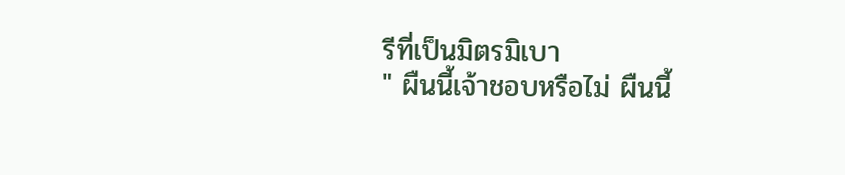รีที่เป็นมิตรมิเบา
" ผืนนี้เจ้าชอบหรือไม่ ผืนนี้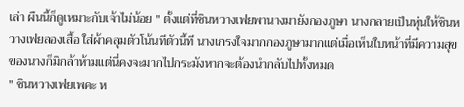เล่า ผืนนี้ก็ดูเหมาะกับเจ้าไม่น้อย " ตั้งแต่ที่ชินหวางเฟยพานางมายังกองภูษา นางกลายเป็นหุ่นให้ชินหวางเฟยลองเสื้อ ใส่ผ้าคลุมตัวโน้นทีตัวนี้ที นางเกรงใจมากกองภูษามากแต่เมื่อเห็นใบหน้าที่มีความสุขของนางก็มิกล้าห้ามแต่นี่คงจะมากไปกระมังหากจะต้องนำกลับไปทั้งหมด
" ชินหวางเฟยเพคะ ห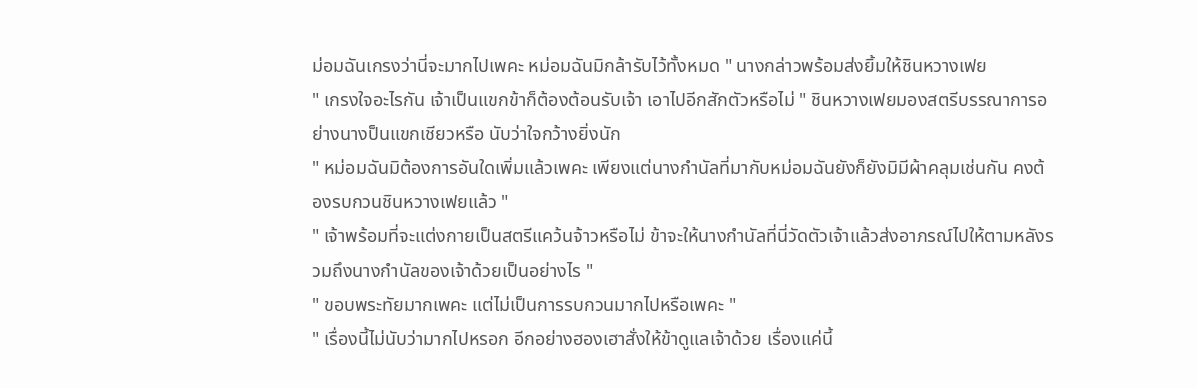ม่อมฉันเกรงว่านี่จะมากไปเพคะ หม่อมฉันมิกล้ารับไว้ทั้งหมด " นางกล่าวพร้อมส่งยิ้มให้ชินหวางเฟย
" เกรงใจอะไรกัน เจ้าเป็นแขกข้าก็ต้องต้อนรับเจ้า เอาไปอีกสักตัวหรือไม่ " ชินหวางเฟยมองสตรีบรรณาการอย่างนางป็นแขกเชียวหรือ นับว่าใจกว้างยิ่งนัก
" หม่อมฉันมิต้องการอันใดเพิ่มแล้วเพคะ เพียงแต่นางกำนัลที่มากับหม่อมฉันยังก็ยังมิมีผ้าคลุมเช่นกัน คงต้องรบกวนชินหวางเฟยแล้ว "
" เจ้าพร้อมที่จะแต่งกายเป็นสตรีแคว้นจ้าวหรือไม่ ข้าจะให้นางกำนัลที่นี่วัดตัวเจ้าแล้วส่งอาภรณ์ไปให้ตามหลังรวมถึงนางกำนัลของเจ้าด้วยเป็นอย่างไร "
" ขอบพระทัยมากเพคะ แต่ไม่เป็นการรบกวนมากไปหรือเพคะ "
" เรื่องนี้ไม่นับว่ามากไปหรอก อีกอย่างฮองเฮาสั่งให้ข้าดูแลเจ้าด้วย เรื่องแค่นี้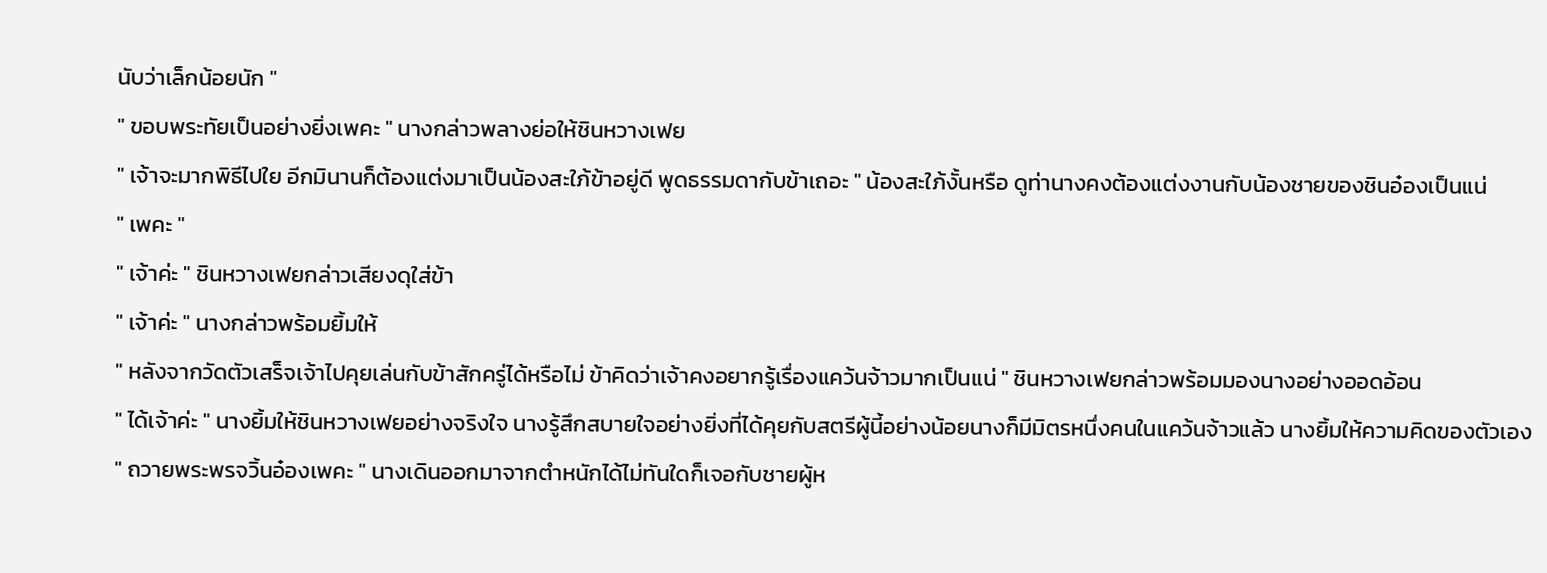นับว่าเล็กน้อยนัก "
" ขอบพระทัยเป็นอย่างยิ่งเพคะ " นางกล่าวพลางย่อให้ชินหวางเฟย
" เจ้าจะมากพิธีไปใย อีกมินานก็ต้องแต่งมาเป็นน้องสะใภ้ข้าอยู่ดี พูดธรรมดากับข้าเถอะ " น้องสะใภ้งั้นหรือ ดูท่านางคงต้องแต่งงานกับน้องชายของชินอ๋องเป็นแน่
" เพคะ "
" เจ้าค่ะ " ชินหวางเฟยกล่าวเสียงดุใส่ข้า
" เจ้าค่ะ " นางกล่าวพร้อมยิ้มให้
" หลังจากวัดตัวเสร็จเจ้าไปคุยเล่นกับข้าสักครู่ได้หรือไม่ ข้าคิดว่าเจ้าคงอยากรู้เรื่องแคว้นจ้าวมากเป็นแน่ " ชินหวางเฟยกล่าวพร้อมมองนางอย่างออดอ้อน
" ได้เจ้าค่ะ " นางยิ้มให้ชินหวางเฟยอย่างจริงใจ นางรู้สึกสบายใจอย่างยิ่งที่ได้คุยกับสตรีผู้นี้อย่างน้อยนางก็มีมิตรหนึ่งคนในแคว้นจ้าวแล้ว นางยิ้มให้ความคิดของตัวเอง
" ถวายพระพรจวิ้นอ๋องเพคะ " นางเดินออกมาจากตำหนักได้ไม่ทันใดก็เจอกับชายผู้ห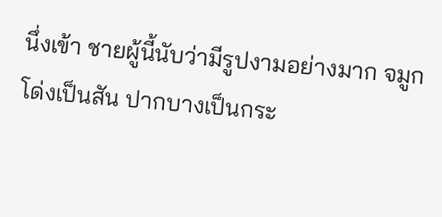นึ่งเข้า ชายผู้นี้นับว่ามีรูปงามอย่างมาก จมูกโด่งเป็นสัน ปากบางเป็นกระ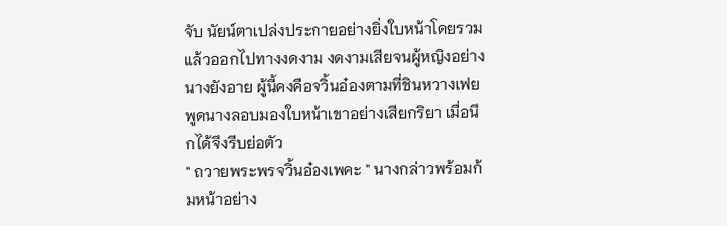จับ นัยน์ตาเปล่งประกายอย่างยิ่งใบหน้าโดยรวมแล้วออกไปทางงดงาม งดงามเสียจนผู้หญิงอย่างนางยังอาย ผู้นี้คงคือจวิ้นอ๋องตามที่ชินหวางเฟยพูดนางลอบมองใบหน้าเขาอย่างเสียกริยา เมื่อนึกได้จึงรีบย่อตัว
" ถวายพระพรจวิ้นอ๋องเพคะ " นางกล่าวพร้อมก้มหน้าอย่าง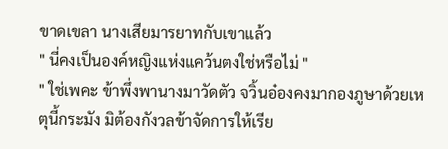ขาดเขลา นางเสียมารยาทกับเขาแล้ว
" นี่คงเป็นองค์หญิงแห่งแคว้นตงใช่หรือไม่ "
" ใช่เพคะ ข้าพึ่งพานางมาวัดตัว จวิ้นอ๋องคงมากองภูษาด้วยเหตุนี้กระมัง มิต้องกังวลข้าจัดการให้เรีย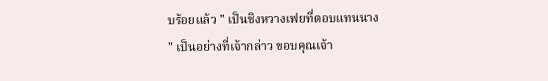บร้อยแล้ว " เป็นชิงหวางเฟยที่ตอบแทนนาง
" เป็นอย่างที่เจ้ากล่าว ขอบคุณเจ้า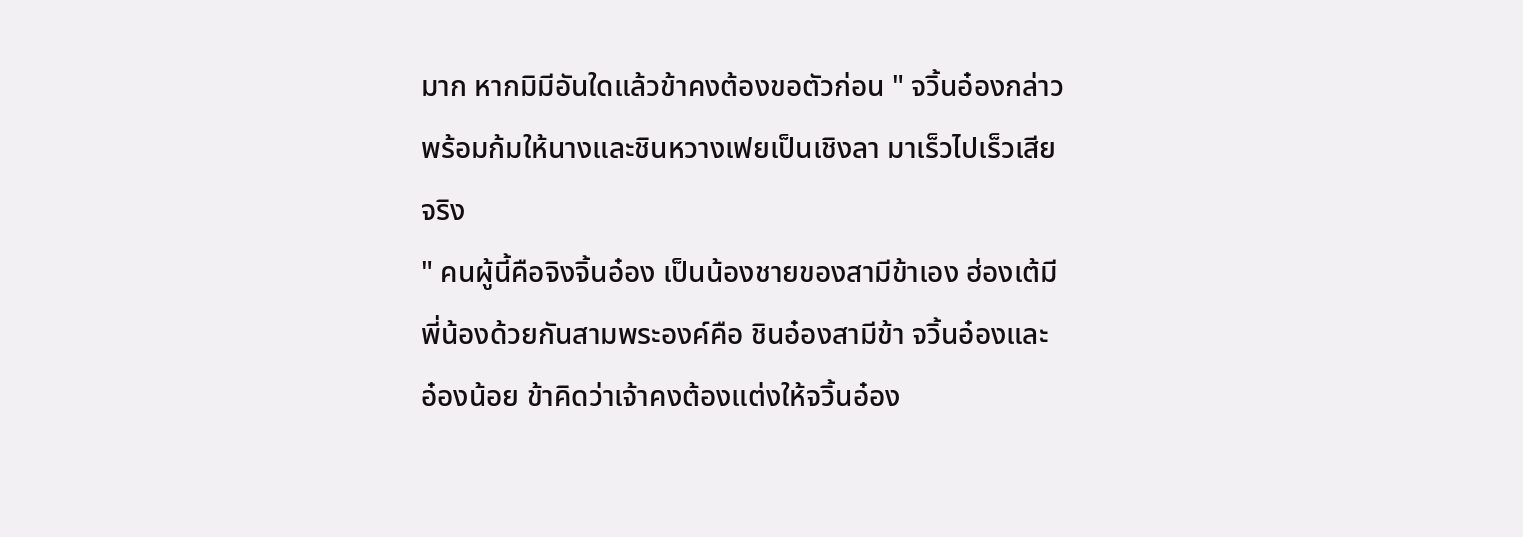มาก หากมิมีอันใดแล้วข้าคงต้องขอตัวก่อน " จวิ้นอ๋องกล่าวพร้อมก้มให้นางและชินหวางเฟยเป็นเชิงลา มาเร็วไปเร็วเสียจริง
" คนผู้นี้คือจิงจิ้นอ๋อง เป็นน้องชายของสามีข้าเอง ฮ่องเต้มีพี่น้องด้วยกันสามพระองค์คือ ชินอ๋องสามีข้า จวิ้นอ๋องและอ๋องน้อย ข้าคิดว่าเจ้าคงต้องแต่งให้จวิ้นอ๋อง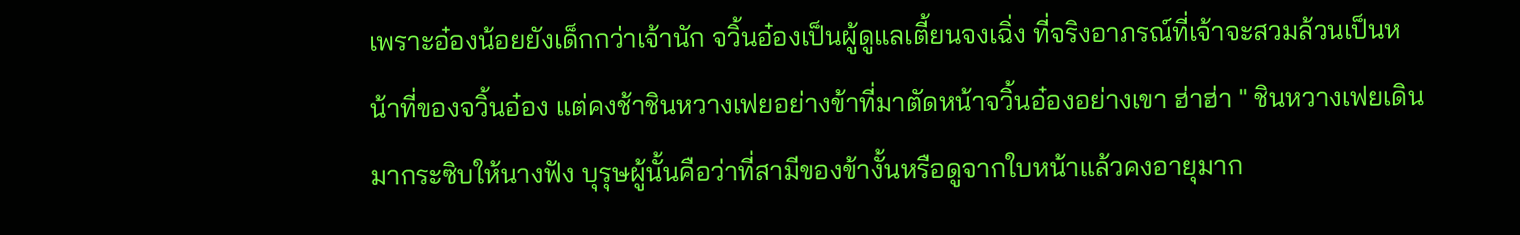เพราะอ๋องน้อยยังเด็กกว่าเจ้านัก จวิ้นอ๋องเป็นผู้ดูแลเตี้ยนจงเฉิ่ง ที่จริงอาภรณ์ที่เจ้าจะสวมล้วนเป็นหน้าที่ของจวิ้นอ๋อง แต่คงช้าชินหวางเฟยอย่างข้าที่มาตัดหน้าจวิ้นอ๋องอย่างเขา ฮ่าฮ่า " ชินหวางเฟยเดินมากระซิบให้นางฟัง บุรุษผู้นั้นคือว่าที่สามีของข้างั้นหรือดูจากใบหน้าแล้วคงอายุมาก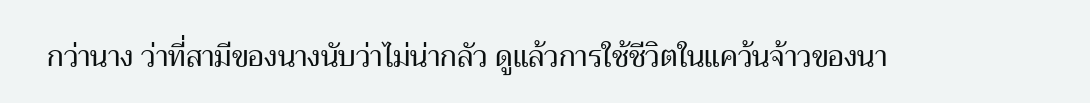กว่านาง ว่าที่สามีของนางนับว่าไม่น่ากลัว ดูแล้วการใช้ชีวิตในแคว้นจ้าวของนา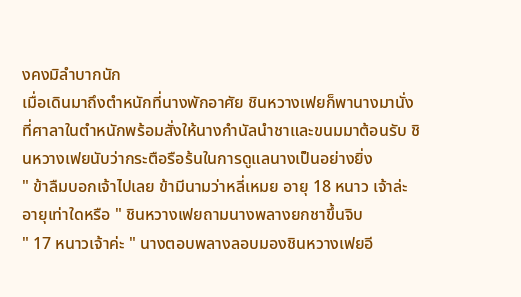งคงมิลำบากนัก
เมื่อเดินมาถึงตำหนักที่นางพักอาศัย ชินหวางเฟยก็พานางมานั่งที่ศาลาในตำหนักพร้อมสั่งให้นางกำนัลนำชาและขนมมาต้อนรับ ชินหวางเฟยนับว่ากระตือรือร้นในการดูแลนางเป็นอย่างยิ่ง
" ข้าลืมบอกเจ้าไปเลย ข้ามีนามว่าหลี่เหมย อายุ 18 หนาว เจ้าล่ะอายุเท่าใดหรือ " ชินหวางเฟยถามนางพลางยกชาขึ้นจิบ
" 17 หนาวเจ้าค่ะ " นางตอบพลางลอบมองชินหวางเฟยอี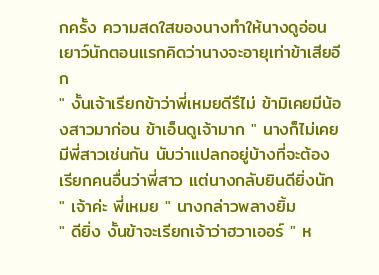กครั้ง ความสดใสของนางทำให้นางดูอ่อนเยาว์นักตอนแรกคิดว่านางจะอายุเท่าข้าเสียอีก
" งั้นเจ้าเรียกข้าว่าพี่เหมยดีรึไม่ ข้ามิเคยมีน้องสาวมาก่อน ข้าเอ็นดูเจ้ามาก " นางก็ไม่เคยมีพี่สาวเช่นกัน นับว่าแปลกอยู่บ้างที่จะต้องเรียกคนอื่นว่าพี่สาว แต่นางกลับยินดียิ่งนัก
" เจ้าค่ะ พี่เหมย " นางกล่าวพลางยิ้ม
" ดียิ่ง งั้นข้าจะเรียกเจ้าว่าฮวาเออร์ " ห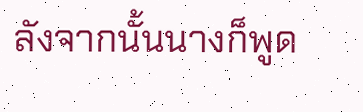ลังจากนั้นนางก็พูด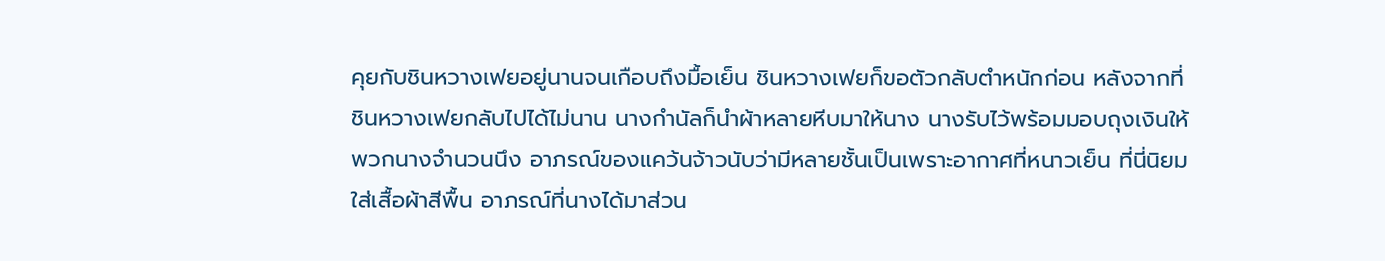คุยกับชินหวางเฟยอยู่นานจนเกือบถึงมื้อเย็น ชินหวางเฟยก็ขอตัวกลับตำหนักก่อน หลังจากที่ชินหวางเฟยกลับไปได้ไม่นาน นางกำนัลก็นำผ้าหลายหีบมาให้นาง นางรับไว้พร้อมมอบถุงเงินให้พวกนางจำนวนนึง อาภรณ์ของแคว้นจ้าวนับว่ามีหลายชั้นเป็นเพราะอากาศที่หนาวเย็น ที่นี่นิยมใส่เสื้อผ้าสีพื้น อาภรณ์ที่นางได้มาส่วน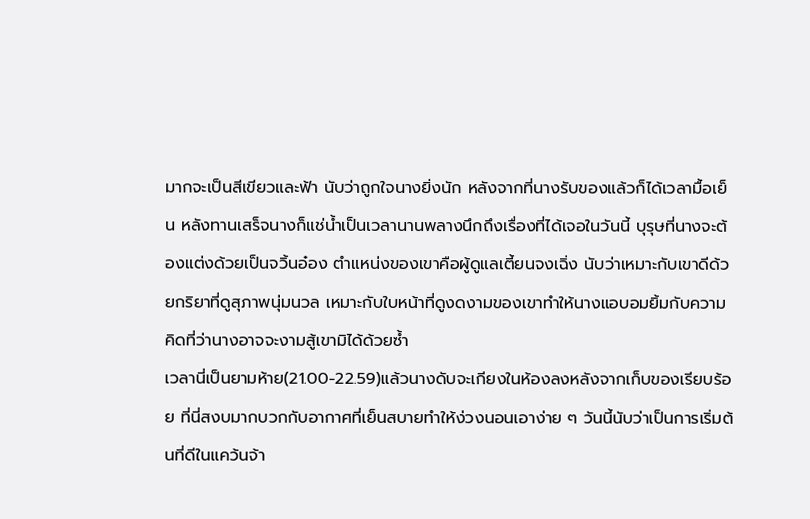มากจะเป็นสีเขียวและฟ้า นับว่าถูกใจนางยิ่งนัก หลังจากที่นางรับของแล้วก็ได้เวลามื้อเย็น หลังทานเสร็จนางก็แช่น้ำเป็นเวลานานพลางนึกถึงเรื่องที่ได้เจอในวันนี้ บุรุษที่นางจะต้องแต่งด้วยเป็นจวิ้นอ๋อง ตำแหน่งของเขาคือผู้ดูแลเตี้ยนจงเฉิ่ง นับว่าเหมาะกับเขาดีด้วยกริยาที่ดูสุภาพนุ่มนวล เหมาะกับใบหน้าที่ดูงดงามของเขาทำให้นางแอบอมยิ้มกับความคิดที่ว่านางอาจจะงามสู้เขามิได้ด้วยซ้ำ
เวลานี่เป็นยามห้าย(21.00-22.59)แล้วนางดับจะเกียงในห้องลงหลังจากเก็บของเรียบร้อย ที่นี่สงบมากบวกกับอากาศที่เย็นสบายทำให้ง่วงนอนเอาง่าย ๆ วันนี้นับว่าเป็นการเริ่มต้นที่ดีในแคว้นจ้า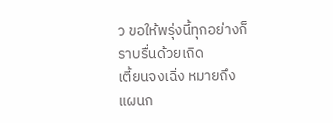ว ขอให้พรุ่งนี้ทุกอย่างก็ราบรื่นด้วยเถิด
เตี้ยนจงเฉิ่ง หมายถึง แผนก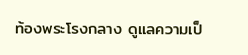ท้องพระโรงกลาง ดูแลความเป็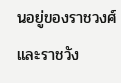นอยู่ของราชวงศ์และราชวัง